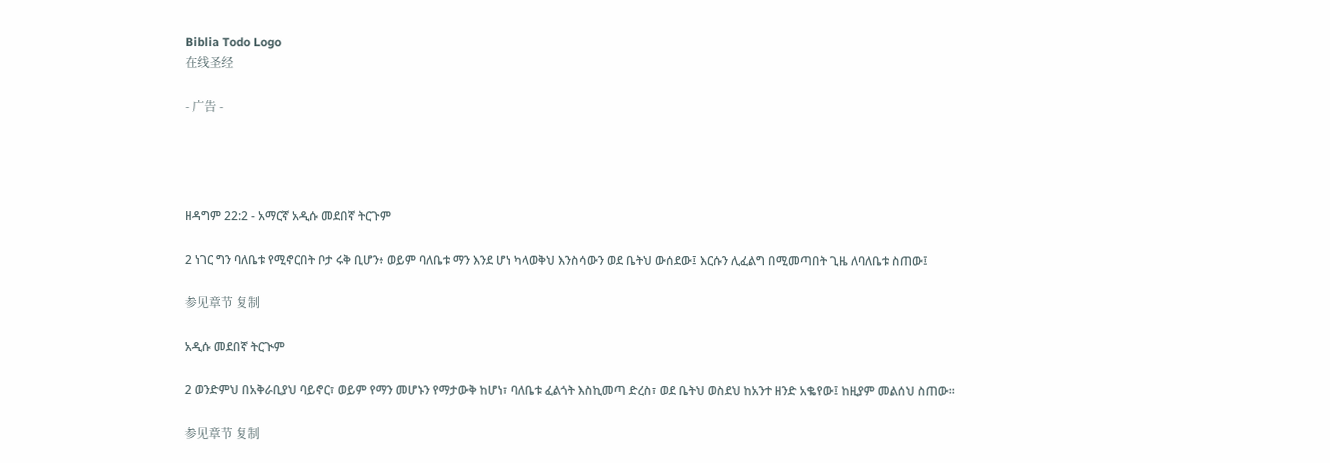Biblia Todo Logo
在线圣经

- 广告 -




ዘዳግም 22:2 - አማርኛ አዲሱ መደበኛ ትርጉም

2 ነገር ግን ባለቤቱ የሚኖርበት ቦታ ሩቅ ቢሆን፥ ወይም ባለቤቱ ማን እንደ ሆነ ካላወቅህ እንስሳውን ወደ ቤትህ ውሰደው፤ እርሱን ሊፈልግ በሚመጣበት ጊዜ ለባለቤቱ ስጠው፤

参见章节 复制

አዲሱ መደበኛ ትርጒም

2 ወንድምህ በአቅራቢያህ ባይኖር፣ ወይም የማን መሆኑን የማታውቅ ከሆነ፣ ባለቤቱ ፈልጎት እስኪመጣ ድረስ፣ ወደ ቤትህ ወስደህ ከአንተ ዘንድ አቈየው፤ ከዚያም መልሰህ ስጠው።

参见章节 复制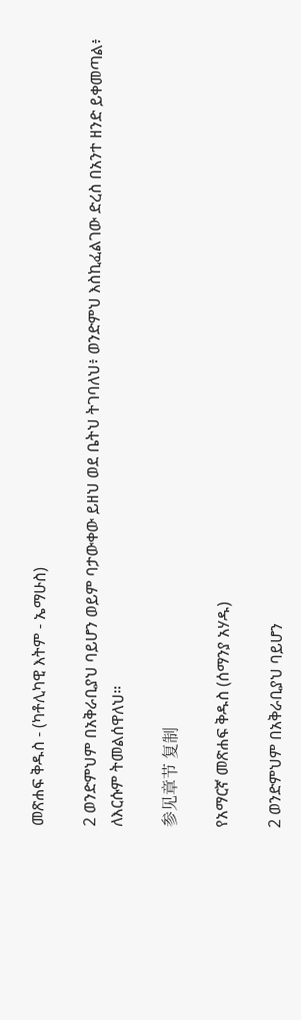መጽሐፍ ቅዱስ - (ካቶሊካዊ እትም - ኤማሁስ)

2 ወንድምህም በአቅራቢያህ ባይሆን ወይም ባታውቀው ይዘህ ወደ ቤትህ ትገባለህ፥ ወንድምህ እስኪፈልገው ድረስ በአንተ ዘንድ ይቀመጣል፥ ለእርሱም ትመልሰዋለህ።

参见章节 复制

የአማርኛ መጽሐፍ ቅዱስ (ሰማንያ አሃዱ)

2 ወንድምህም በአቅራቢያህ ባይሆን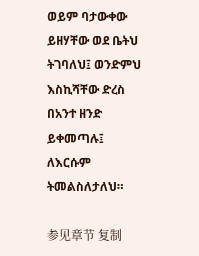ወይም ባታውቀው ይዘሃቸው ወደ ቤትህ ትገባለህ፤ ወንድምህ እስኪሻቸው ድረስ በአንተ ዘንድ ይቀመጣሉ፤ ለእርሱም ትመልስለታለህ።

参见章节 复制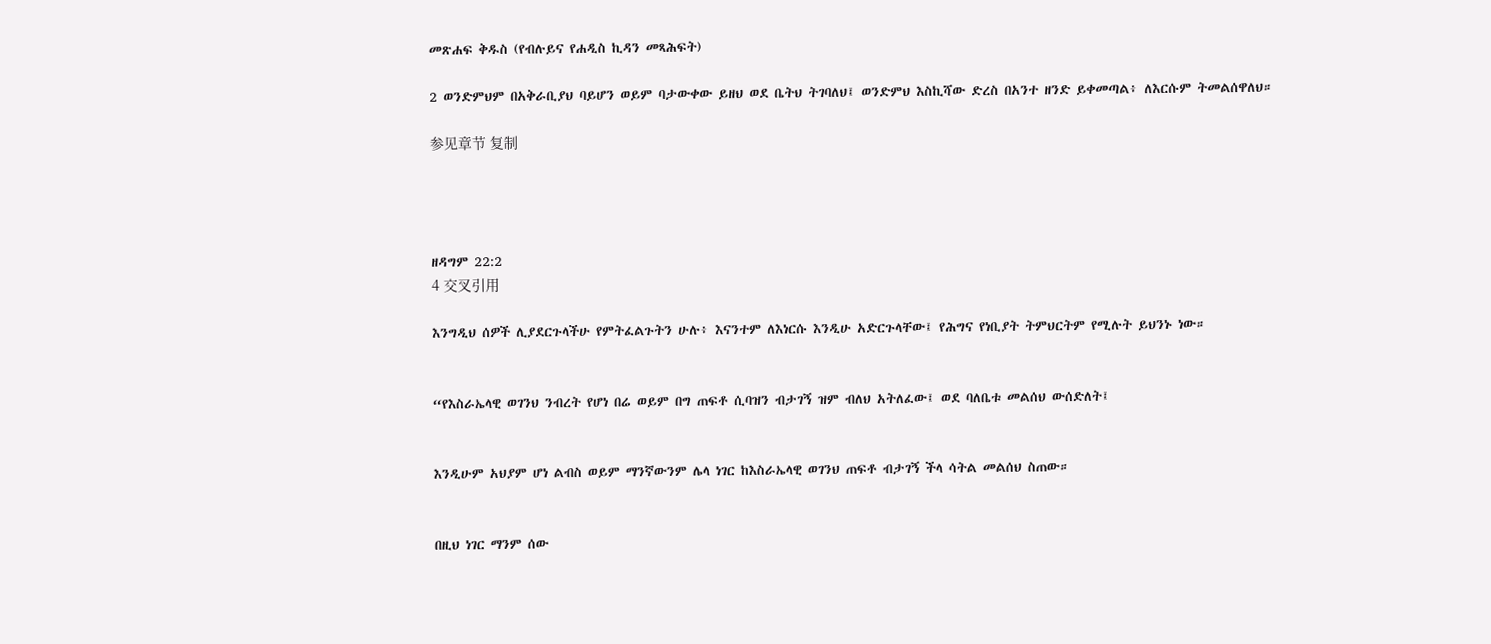መጽሐፍ ቅዱስ (የብሉይና የሐዲስ ኪዳን መጻሕፍት)

2 ወንድምህም በአቅራቢያህ ባይሆን ወይም ባታውቀው ይዘህ ወደ ቤትህ ትገባለህ፤ ወንድምህ እስኪሻው ድረስ በአንተ ዘንድ ይቀመጣል፥ ለእርሱም ትመልሰዋለህ።

参见章节 复制




ዘዳግም 22:2
4 交叉引用

እንግዲህ ሰዎች ሊያደርጉላችሁ የምትፈልጉትን ሁሉ፥ እናንተም ለእነርሱ እንዲሁ አድርጉላቸው፤ የሕግና የነቢያት ትምህርትም የሚሉት ይህንኑ ነው።


“የእስራኤላዊ ወገንህ ንብረት የሆነ በሬ ወይም በግ ጠፍቶ ሲባዝን ብታገኝ ዝም ብለህ አትለፈው፤ ወደ ባለቤቱ መልሰህ ውሰድለት፤


እንዲሁም አህያም ሆነ ልብስ ወይም ማንኛውንም ሌላ ነገር ከእስራኤላዊ ወገንህ ጠፍቶ ብታገኝ ችላ ሳትል መልሰህ ስጠው።


በዚህ ነገር ማንም ሰው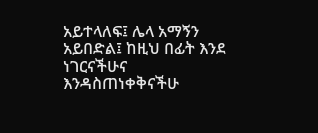አይተላለፍ፤ ሌላ አማኝን አይበድል፤ ከዚህ በፊት እንደ ነገርናችሁና እንዳስጠነቀቅናችሁ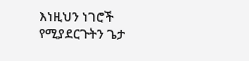እነዚህን ነገሮች የሚያደርጉትን ጌታ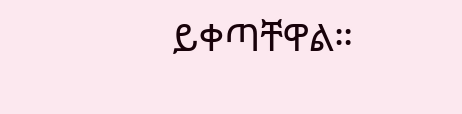ይቀጣቸዋል።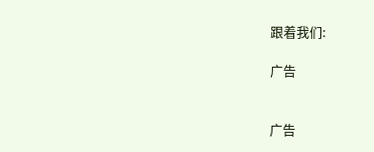跟着我们:

广告


广告